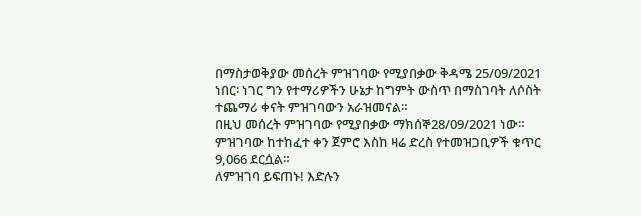በማስታወቅያው መሰረት ምዝገባው የሚያበቃው ቅዳሜ 25/09/2021 ነበር፡ ነገር ግን የተማሪዎችን ሁኔታ ከግምት ውስጥ በማስገባት ለሶስት ተጨማሪ ቀናት ምዝገባውን አራዝመናል።
በዚህ መሰረት ምዝገባው የሚያበቃው ማክሰኞ28/09/2021 ነው።
ምዝገባው ከተከፈተ ቀን ጀምሮ እስከ ዛሬ ድረስ የተመዝጋቢዎች ቁጥር 9,066 ደርሷል።
ለምዝገባ ይፍጠኑ! እድሉን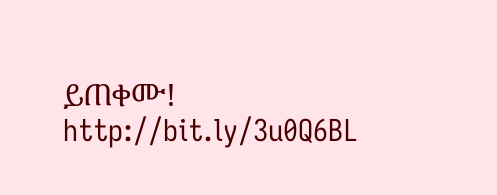ይጠቀሙ!
http://bit.ly/3u0Q6BL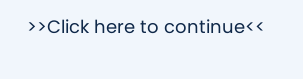>>Click here to continue<<